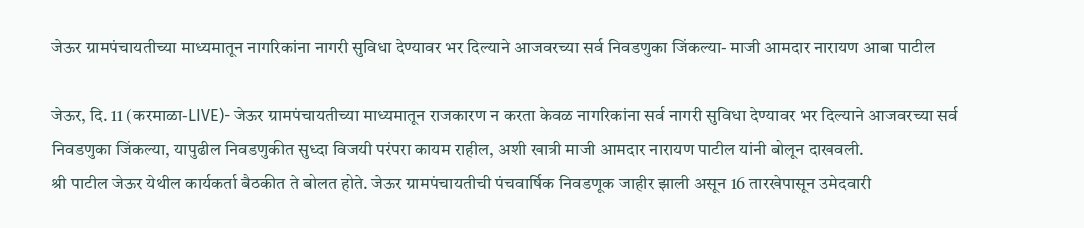जेऊर ग्रामपंचायतीच्या माध्यमातून नागरिकांना नागरी सुविधा देण्यावर भर दिल्याने आजवरच्या सर्व निवडणुका जिंकल्या- माजी आमदार नारायण आबा पाटील

जेऊर, दि. 11 (करमाळा-LIVE)- जेऊर ग्रामपंचायतीच्या माध्यमातून राजकारण न करता केवळ नागरिकांना सर्व नागरी सुविधा देण्यावर भर दिल्याने आजवरच्या सर्व निवडणुका जिंकल्या, यापुढील निवडणुकीत सुध्दा विजयी परंपरा कायम राहील, अशी खात्री माजी आमदार नारायण पाटील यांनी बोलून दाखवली.
श्री पाटील जेऊर येथील कार्यकर्ता बैठकीत ते बोलत होते. जेऊर ग्रामपंचायतीची पंचवार्षिक निवडणूक जाहीर झाली असून 16 तारखेपासून उमेदवारी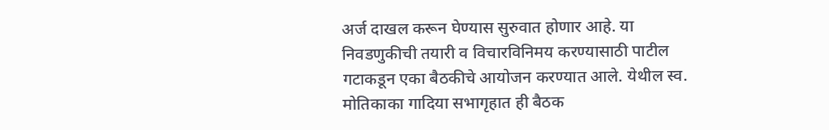अर्ज दाखल करून घेण्यास सुरुवात होणार आहे. या निवडणुकीची तयारी व विचारविनिमय करण्यासाठी पाटील गटाकडून एका बैठकीचे आयोजन करण्यात आले. येथील स्व. मोतिकाका गादिया सभागृहात ही बैठक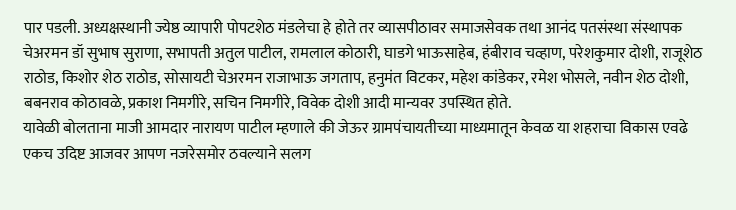पार पडली. अध्यक्षस्थानी ज्येष्ठ व्यापारी पोपटशेठ मंडलेचा हे होते तर व्यासपीठावर समाजसेवक तथा आनंद पतसंस्था संस्थापक चेअरमन डॉ सुभाष सुराणा, सभापती अतुल पाटील, रामलाल कोठारी, घाडगे भाऊसाहेब, हंबीराव चव्हाण, परेशकुमार दोशी, राजूशेठ राठोड, किशोर शेठ राठोड, सोसायटी चेअरमन राजाभाऊ जगताप, हनुमंत विटकर, महेश कांडेकर, रमेश भोसले, नवीन शेठ दोशी, बबनराव कोठावळे, प्रकाश निमगीरे, सचिन निमगीरे, विवेक दोशी आदी मान्यवर उपस्थित होते.
यावेळी बोलताना माजी आमदार नारायण पाटील म्हणाले की जेऊर ग्रामपंचायतीच्या माध्यमातून केवळ या शहराचा विकास एवढे एकच उदिष्ट आजवर आपण नजरेसमोर ठवल्याने सलग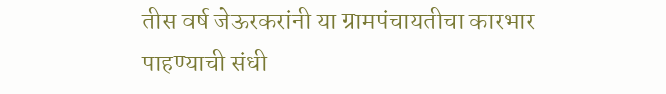तीस वर्ष जेऊरकरांनी या ग्रामपंचायतीचा कारभार पाहण्याची संधी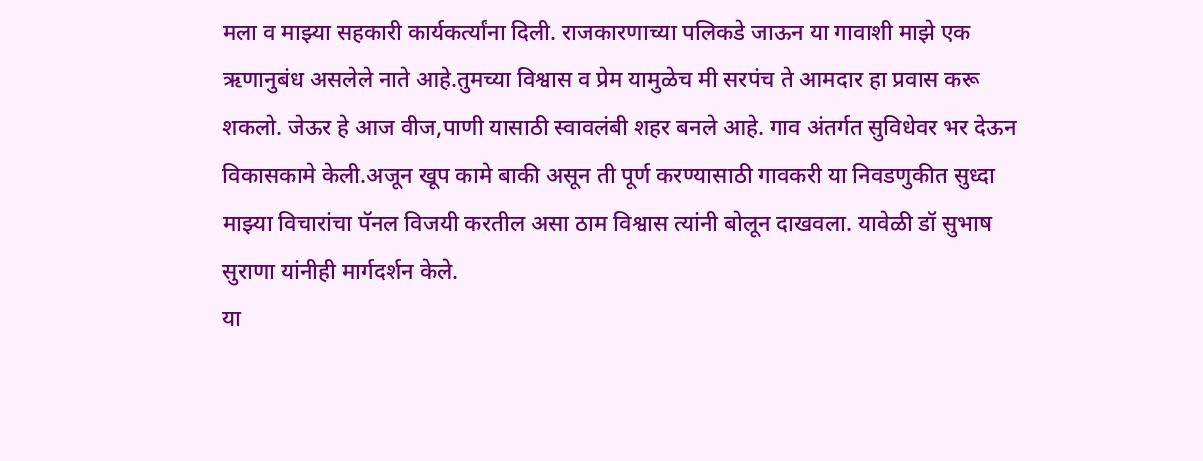मला व माझ्या सहकारी कार्यकर्त्यांना दिली. राजकारणाच्या पलिकडे जाऊन या गावाशी माझे एक ऋणानुबंध असलेले नाते आहे.तुमच्या विश्वास व प्रेम यामुळेच मी सरपंच ते आमदार हा प्रवास करू शकलो. जेऊर हे आज वीज,पाणी यासाठी स्वावलंबी शहर बनले आहे. गाव अंतर्गत सुविधेवर भर देऊन विकासकामे केली.अजून खूप कामे बाकी असून ती पूर्ण करण्यासाठी गावकरी या निवडणुकीत सुध्दा माझ्या विचारांचा पॅनल विजयी करतील असा ठाम विश्वास त्यांनी बोलून दाखवला. यावेळी डॉ सुभाष सुराणा यांनीही मार्गदर्शन केले.
या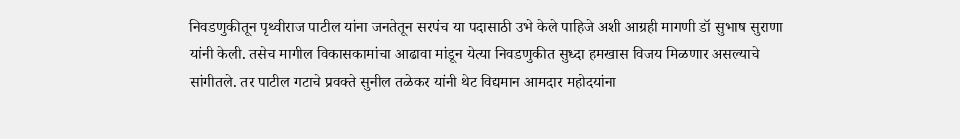निवडणुकीतून पृथ्वीराज पाटील यांना जनतेतून सरपंच या पदासाठी उभे केले पाहिजे अशी आग्रही मागणी डॉ सुभाष सुराणा यांनी केली. तसेच मागील विकासकामांचा आढावा मांडून येत्या निवडणुकीत सुध्दा हमखास विजय मिळणार असल्याचे सांगीतले. तर पाटील गटाचे प्रवक्ते सुनील तळेकर यांनी थेट विद्यमान आमदार महोदयांना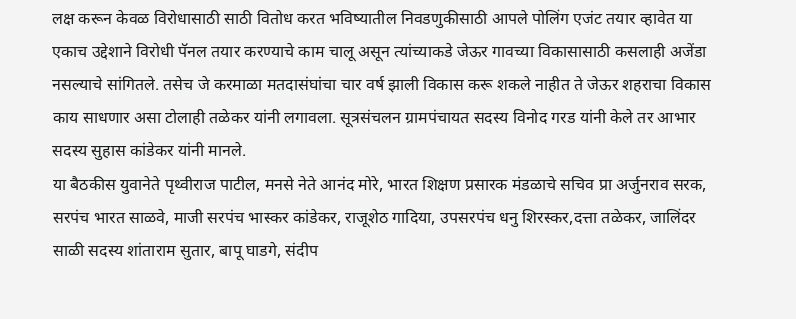लक्ष करून केवळ विरोधासाठी साठी वितोध करत भविष्यातील निवडणुकीसाठी आपले पोलिंग एजंट तयार व्हावेत या एकाच उद्देशाने विरोधी पॅनल तयार करण्याचे काम चालू असून त्यांच्याकडे जेऊर गावच्या विकासासाठी कसलाही अजेंडा नसल्याचे सांगितले. तसेच जे करमाळा मतदासंघांचा चार वर्ष झाली विकास करू शकले नाहीत ते जेऊर शहराचा विकास काय साधणार असा टोलाही तळेकर यांनी लगावला. सूत्रसंचलन ग्रामपंचायत सदस्य विनोद गरड यांनी केले तर आभार सदस्य सुहास कांडेकर यांनी मानले.
या बैठकीस युवानेते पृथ्वीराज पाटील, मनसे नेते आनंद मोरे, भारत शिक्षण प्रसारक मंडळाचे सचिव प्रा अर्जुनराव सरक, सरपंच भारत साळवे, माजी सरपंच भास्कर कांडेकर, राजूशेठ गादिया, उपसरपंच धनु शिरस्कर,दत्ता तळेकर, जालिंदर साळी सदस्य शांताराम सुतार, बापू घाडगे, संदीप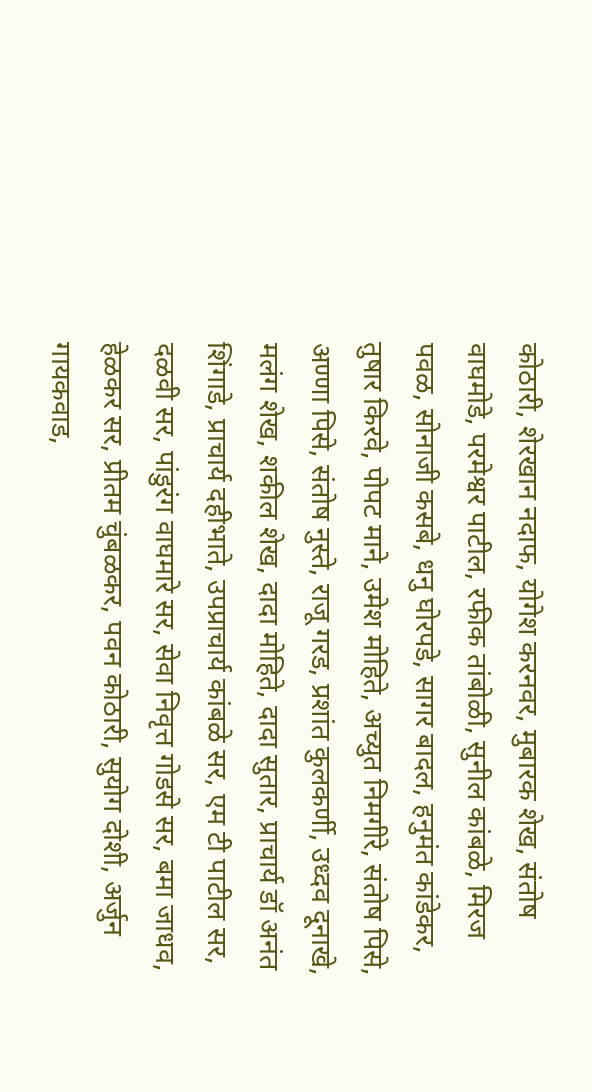कोठारी, शेरखान नदाफ, योगेश करनवर, मुबारक शेख, संतोष वाघमोडे, परमेश्वर पाटील, रफीक तांबोळी, सुनील कांबळे, मिरज पवळ, सोनाजी कसबे, धनु घोरपडे, सागर बादल, हनुमंत कांडेकर, तुषार किरवे, पोपट माने, उमेश मोहिते, अच्युत निमगीरे, संतोष पिसे, अण्णा पिसे, संतोष नुस्ते, राजू गरड, प्रशांत कुलकर्णी, उध्दव दूनाखे, मलंग शेख, शकील शेख, दादा मोहिते, दादा सुतार, प्राचार्य डॉ अनंत शिंगाडे, प्राचार्य दहीभाते, उपप्राचार्य कांबळे सर, एम टी पाटील सर, दळवी सर, पांडुरंग वाघमारे सर, सेवा निवृत्त गोडसे सर, बमा जाधव, हेळकर सर, प्रीतम चुंबळकर, पवन कोठारी, सुयोग दोशी, अर्जुन गायकवाड,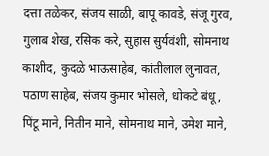दत्ता तळेकर, संजय साळी, बापू कावडे, संजू गुरव, गुलाब शेख, रसिक करे, सुहास सुर्यवंशी, सोमनाथ काशीद, कुदळे भाऊसाहेब, कांतीलाल लुनावत, पठाण साहेब, संजय कुमार भोसले, धोकटे बंधू, पिंटू माने, नितीन माने, सोमनाथ माने, उमेश माने,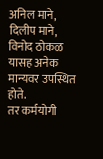अनिल माने, दिलीप माने, विनोद ठोकळ यासह अनेक मान्यवर उपस्थित होते.
तर कर्मयोगी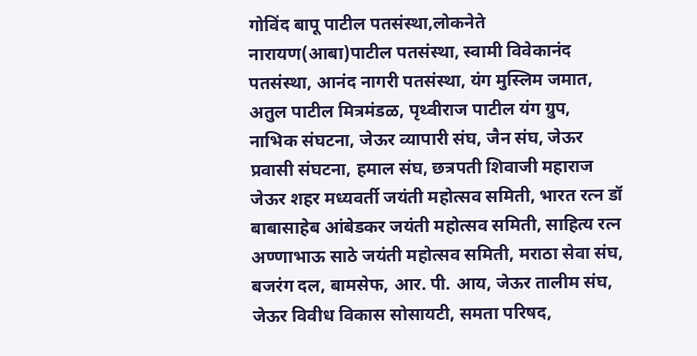गोविंद बापू पाटील पतसंस्था,लोकनेते नारायण(आबा)पाटील पतसंस्था, स्वामी विवेकानंद पतसंस्था, आनंद नागरी पतसंस्था, यंग मुस्लिम जमात, अतुल पाटील मित्रमंडळ, पृथ्वीराज पाटील यंग ग्रुप, नाभिक संघटना, जेऊर व्यापारी संघ, जैन संघ, जेऊर प्रवासी संघटना, हमाल संघ, छत्रपती शिवाजी महाराज जेऊर शहर मध्यवर्ती जयंती महोत्सव समिती, भारत रत्न डॉ बाबासाहेब आंबेडकर जयंती महोत्सव समिती, साहित्य रत्न अण्णाभाऊ साठे जयंती महोत्सव समिती, मराठा सेवा संघ, बजरंग दल, बामसेफ, आर. पी. आय, जेऊर तालीम संघ, जेऊर विवीध विकास सोसायटी, समता परिषद,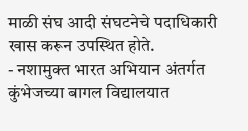माळी संघ आदी संघटनेचे पदाधिकारी खास करून उपस्थित होते.
- नशामुक्त भारत अभियान अंतर्गत कुंभेजच्या बागल विद्यालयात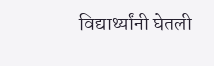विद्यार्थ्यांनी घेतली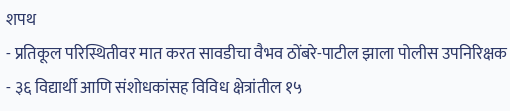शपथ
- प्रतिकूल परिस्थितीवर मात करत सावडीचा वैभव ठोंबरे-पाटील झाला पोलीस उपनिरिक्षक
- ३६ विद्यार्थी आणि संशोधकांसह विविध क्षेत्रांतील १५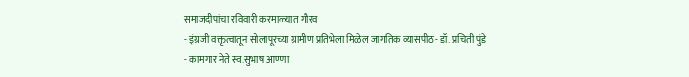समाजदीपांचा रविवारी करमाळ्यात गौरव
- इंग्रजी वक्तृत्वातून सोलापूरच्या ग्रामीण प्रतिभेला मिळेल जागतिक व्यासपीठ- डॉ. प्रचिती पुंडे
- कामगार नेते स्व.सुभाष आण्णा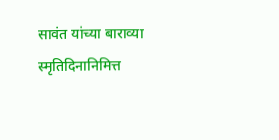सावंत यांच्या बाराव्या स्मृतिदिनानिमित्त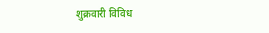शुक्रवारी विविध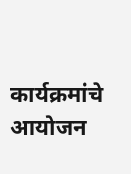कार्यक्रमांचे आयोजन